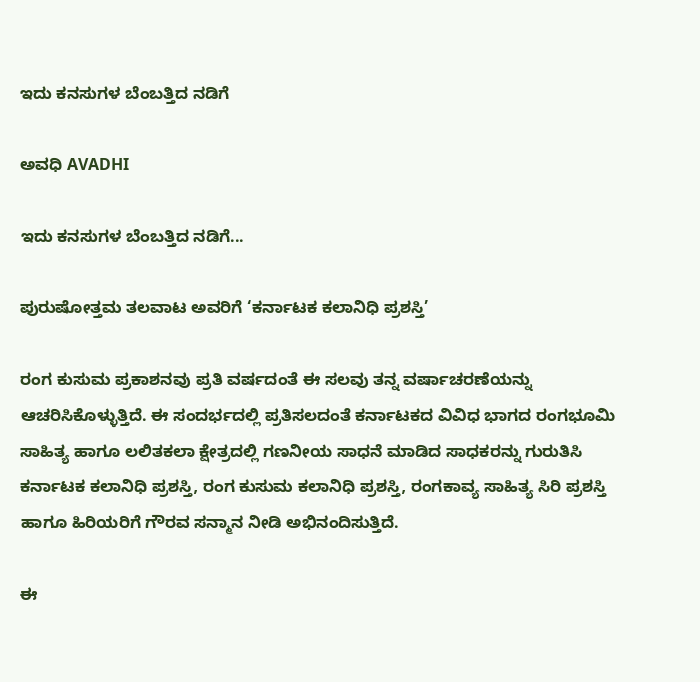ಇದು ಕನಸುಗಳ ಬೆಂಬತ್ತಿದ ನಡಿಗೆ‍

ಅವಧಿ AVADHI

ಇದು ಕನಸುಗಳ ಬೆಂಬತ್ತಿದ ನಡಿಗೆ...

ಪುರುಷೋತ್ತಮ ತಲವಾಟ ಅವರಿಗೆ ‘ಕರ್ನಾಟಕ ಕಲಾನಿಧಿ ಪ್ರಶಸ್ತಿ’

ರಂಗ ಕುಸುಮ ಪ್ರಕಾಶನವು ಪ್ರತಿ ವರ್ಷದಂತೆ ಈ ಸಲವು ತನ್ನ ವರ್ಷಾಚರಣೆಯನ್ನು ಆಚರಿಸಿಕೊಳ್ಳುತ್ತಿದೆ. ಈ ಸಂದರ್ಭದಲ್ಲಿ ಪ್ರತಿಸಲದಂತೆ ಕರ್ನಾಟಕದ ವಿವಿಧ ಭಾಗದ ರಂಗಭೂಮಿ ಸಾಹಿತ್ಯ ಹಾಗೂ ಲಲಿತಕಲಾ ಕ್ಷೇತ್ರದಲ್ಲಿ ಗಣನೀಯ ಸಾಧನೆ ಮಾಡಿದ ಸಾಧಕರನ್ನು ಗುರುತಿಸಿ ಕರ್ನಾಟಕ ಕಲಾನಿಧಿ ಪ್ರಶಸ್ತಿ, ರಂಗ ಕುಸುಮ ಕಲಾನಿಧಿ ಪ್ರಶಸ್ತಿ, ರಂಗಕಾವ್ಯ ಸಾಹಿತ್ಯ ಸಿರಿ ಪ್ರಶಸ್ತಿ ಹಾಗೂ ಹಿರಿಯರಿಗೆ ಗೌರವ ಸನ್ಮಾನ ನೀಡಿ ಅಭಿನಂದಿಸುತ್ತಿದೆ.

ಈ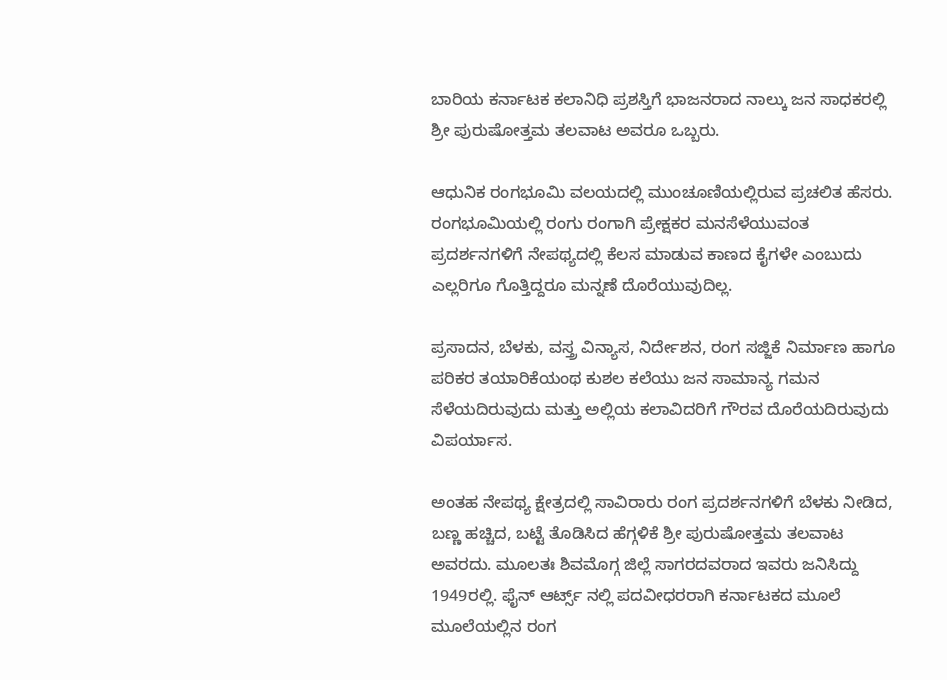ಬಾರಿಯ ಕರ್ನಾಟಕ ಕಲಾನಿಧಿ ಪ್ರಶಸ್ತಿಗೆ ಭಾಜನರಾದ ನಾಲ್ಕು ಜನ ಸಾಧಕರಲ್ಲಿ ಶ್ರೀ ಪುರುಷೋತ್ತಮ ತಲವಾಟ ಅವರೂ ಒಬ್ಬರು.

ಆಧುನಿಕ ರಂಗಭೂಮಿ ವಲಯದಲ್ಲಿ ಮುಂಚೂಣಿಯಲ್ಲಿರುವ ಪ್ರಚಲಿತ ಹೆಸರು. ರಂಗಭೂಮಿಯಲ್ಲಿ ರಂಗು ರಂಗಾಗಿ ಪ್ರೇಕ್ಷಕರ ಮನಸೆಳೆಯುವಂತ ಪ್ರದರ್ಶನಗಳಿಗೆ ನೇಪಥ್ಯದಲ್ಲಿ ಕೆಲಸ ಮಾಡುವ ಕಾಣದ ಕೈಗಳೇ ಎಂಬುದು ಎಲ್ಲರಿಗೂ ಗೊತ್ತಿದ್ದರೂ ಮನ್ನಣೆ ದೊರೆಯುವುದಿಲ್ಲ.

ಪ್ರಸಾದನ, ಬೆಳಕು, ವಸ್ತ್ರ ವಿನ್ಯಾಸ, ನಿರ್ದೇಶನ, ರಂಗ ಸಜ್ಜಿಕೆ ನಿರ್ಮಾಣ ಹಾಗೂ ಪರಿಕರ ತಯಾರಿಕೆಯಂಥ ಕುಶಲ ಕಲೆಯು ಜನ ಸಾಮಾನ್ಯ ಗಮನ ಸೆಳೆಯದಿರುವುದು ಮತ್ತು ಅಲ್ಲಿಯ ಕಲಾವಿದರಿಗೆ ಗೌರವ ದೊರೆಯದಿರುವುದು ವಿಪರ್ಯಾಸ.

ಅಂತಹ ನೇಪಥ್ಯ ಕ್ಷೇತ್ರದಲ್ಲಿ ಸಾವಿರಾರು ರಂಗ ಪ್ರದರ್ಶನಗಳಿಗೆ ಬೆಳಕು ನೀಡಿದ, ಬಣ್ಣ ಹಚ್ಚಿದ, ಬಟ್ಟೆ ತೊಡಿಸಿದ ಹೆಗ್ಗಳಿಕೆ ಶ್ರೀ ಪುರುಷೋತ್ತಮ ತಲವಾಟ ಅವರದು. ಮೂಲತಃ ಶಿವಮೊಗ್ಗ ಜಿಲ್ಲೆ ಸಾಗರದವರಾದ ಇವರು ಜನಿಸಿದ್ದು 1949ರಲ್ಲಿ. ಫೈನ್ ಆರ್ಟ್ಸ್ ನಲ್ಲಿ ಪದವೀಧರರಾಗಿ ಕರ್ನಾಟಕದ ಮೂಲೆ ಮೂಲೆಯಲ್ಲಿನ ರಂಗ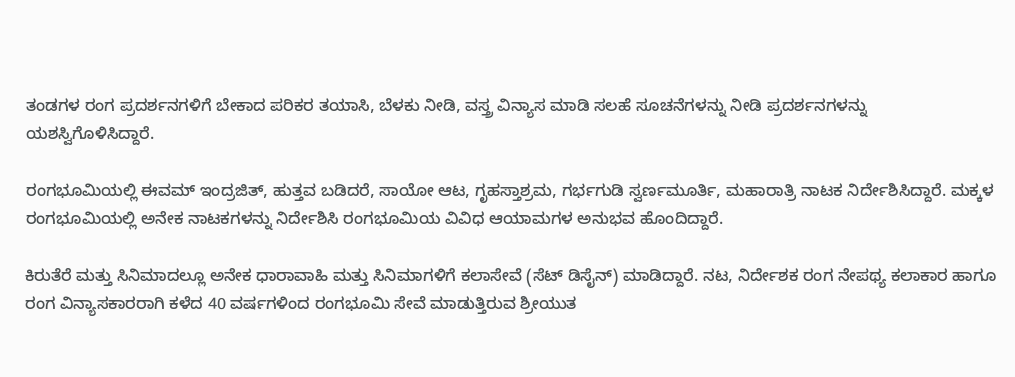ತಂಡಗಳ ರಂಗ ಪ್ರದರ್ಶನಗಳಿಗೆ ಬೇಕಾದ ಪರಿಕರ ತಯಾಸಿ, ಬೆಳಕು ನೀಡಿ, ವಸ್ತ್ರ ವಿನ್ಯಾಸ ಮಾಡಿ ಸಲಹೆ ಸೂಚನೆಗಳನ್ನು ನೀಡಿ ಪ್ರದರ್ಶನಗಳನ್ನು ಯಶಸ್ವಿಗೊಳಿಸಿದ್ದಾರೆ.

ರಂಗಭೂಮಿಯಲ್ಲಿ ಈವಮ್ ಇಂದ್ರಜಿತ್, ಹುತ್ತವ ಬಡಿದರೆ, ಸಾಯೋ ಆಟ, ಗೃಹಸ್ತಾಶ್ರಮ, ಗರ್ಭಗುಡಿ ಸ್ವರ್ಣಮೂರ್ತಿ, ಮಹಾರಾತ್ರಿ ನಾಟಕ ನಿರ್ದೇಶಿಸಿದ್ದಾರೆ. ಮಕ್ಕಳ ರಂಗಭೂಮಿಯಲ್ಲಿ ಅನೇಕ ನಾಟಕಗಳನ್ನು ನಿರ್ದೇಶಿಸಿ ರಂಗಭೂಮಿಯ ವಿವಿಧ ಆಯಾಮಗಳ ಅನುಭವ ಹೊಂದಿದ್ದಾರೆ.

ಕಿರುತೆರೆ ಮತ್ತು ಸಿನಿಮಾದಲ್ಲೂ ಅನೇಕ ಧಾರಾವಾಹಿ ಮತ್ತು ಸಿನಿಮಾಗಳಿಗೆ ಕಲಾಸೇವೆ (ಸೆಟ್ ಡಿಸೈನ್) ಮಾಡಿದ್ದಾರೆ. ನಟ, ನಿರ್ದೇಶಕ ರಂಗ ನೇಪಥ್ಯ ಕಲಾಕಾರ ಹಾಗೂ ರಂಗ ವಿನ್ಯಾಸಕಾರರಾಗಿ ಕಳೆದ 40 ವರ್ಷಗಳಿಂದ ರಂಗಭೂಮಿ ಸೇವೆ ಮಾಡುತ್ತಿರುವ ಶ್ರೀಯುತ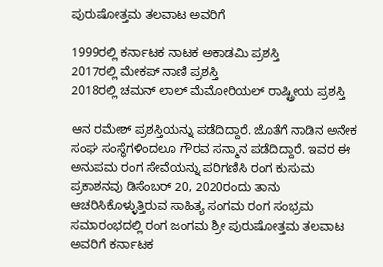ಪುರುಷೋತ್ತಮ ತಲವಾಟ ಅವರಿಗೆ

1999ರಲ್ಲಿ ಕರ್ನಾಟಕ ನಾಟಕ ಅಕಾಡಮಿ ಪ್ರಶಸ್ತಿ
2017ರಲ್ಲಿ ಮೇಕಪ್ ನಾಣಿ ಪ್ರಶಸ್ತಿ
2018ರಲ್ಲಿ ಚಮನ್ ಲಾಲ್ ಮೆಮೋರಿಯಲ್ ರಾಷ್ಟ್ರೀಯ ಪ್ರಶಸ್ತಿ

ಆನ ರಮೇಶ್ ಪ್ರಶಸ್ತಿಯನ್ನು ಪಡೆದಿದ್ದಾರೆ. ಜೊತೆಗೆ ನಾಡಿನ ಅನೇಕ ಸಂಘ ಸಂಸ್ಥೆಗಳಿಂದಲೂ ಗೌರವ ಸನ್ಮಾನ ಪಡೆದಿದ್ದಾರೆ. ಇವರ ಈ ಅನುಪಮ ರಂಗ ಸೇವೆಯನ್ನು ಪರಿಗಣಿಸಿ ರಂಗ ಕುಸುಮ ಪ್ರಕಾಶನವು ಡಿಸೆಂಬರ್‌ 20, 2020ರಂದು ತಾನು ಆಚರಿಸಿಕೊಳ್ಳುತ್ತಿರುವ ಸಾಹಿತ್ಯ ಸಂಗಮ ರಂಗ ಸಂಭ್ರಮ ಸಮಾರಂಭದಲ್ಲಿ ರಂಗ ಜಂಗಮ ಶ್ರೀ ಪುರುಷೋತ್ತಮ ತಲವಾಟ ಅವರಿಗೆ ಕರ್ನಾಟಕ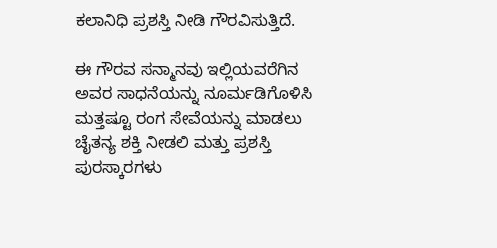ಕಲಾನಿಧಿ ಪ್ರಶಸ್ತಿ ನೀಡಿ ಗೌರವಿಸುತ್ತಿದೆ.

ಈ ಗೌರವ ಸನ್ಮಾನವು ಇಲ್ಲಿಯವರೆಗಿನ ಅವರ ಸಾಧನೆಯನ್ನು ನೂರ್ಮಡಿಗೊಳಿಸಿ ಮತ್ತಷ್ಟೂ ರಂಗ ಸೇವೆಯನ್ನು ಮಾಡಲು ಚೈತನ್ಯ ಶಕ್ತಿ ನೀಡಲಿ ಮತ್ತು ಪ್ರಶಸ್ತಿ ಪುರಸ್ಕಾರಗಳು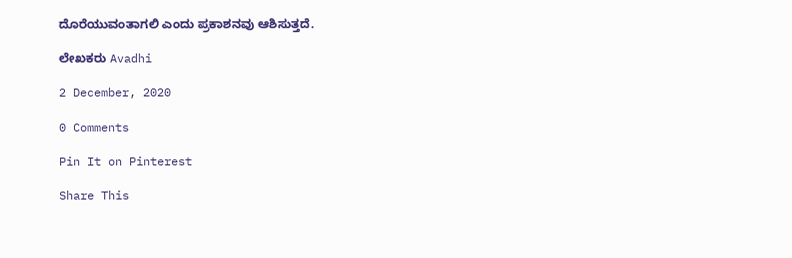ದೊರೆಯುವಂತಾಗಲಿ ಎಂದು ಪ್ರಕಾಶನವು ಆಶಿಸುತ್ತದೆ.

ಲೇಖಕರು Avadhi

2 December, 2020

0 Comments

Pin It on Pinterest

Share This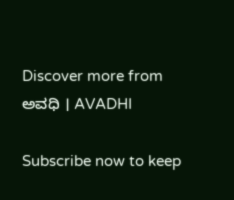Discover more from ಅವಧಿ । AVADHI

Subscribe now to keep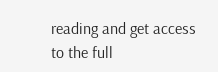reading and get access to the full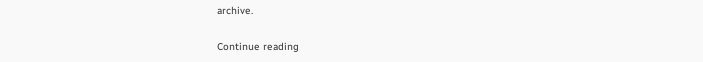archive.

Continue reading